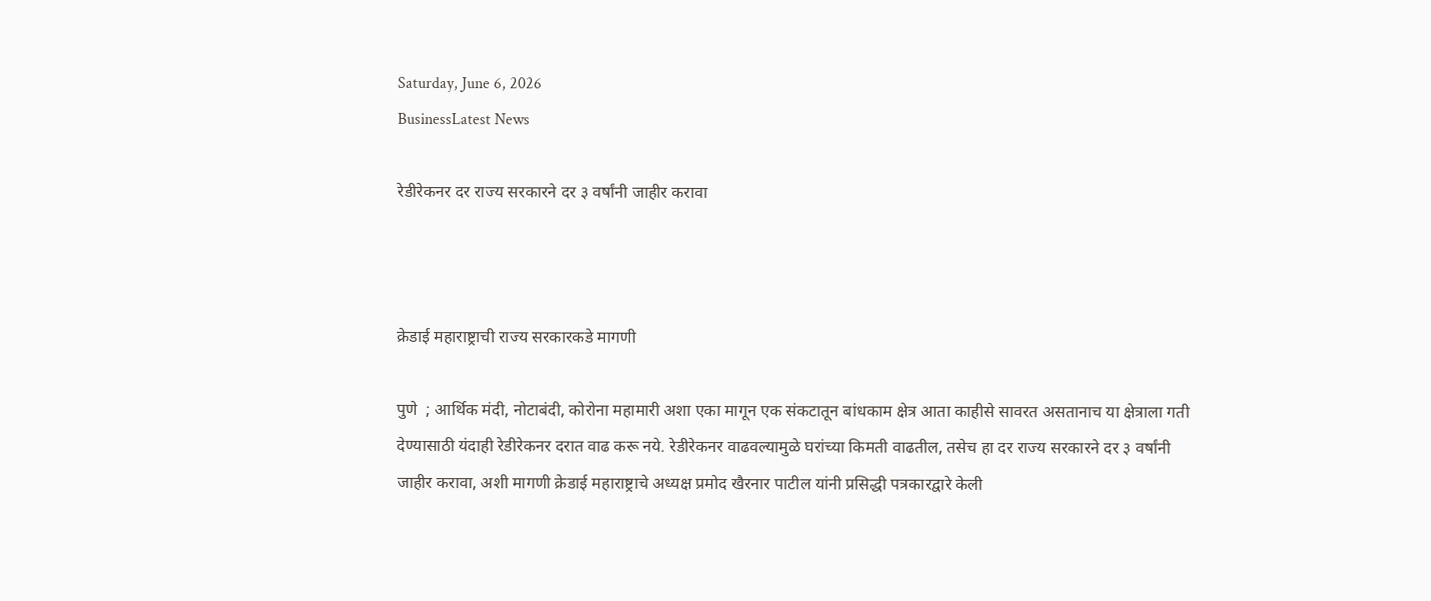Saturday, June 6, 2026
BusinessLatest News

रेडीरेकनर दर राज्य सरकारने दर ३ वर्षांनी जाहीर करावा



क्रेडाई महाराष्ट्राची राज्य सरकारकडे मागणी

पुणे  ; आर्थिक मंदी, नोटाबंदी, कोरोना महामारी अशा एका मागून एक संकटातून बांधकाम क्षेत्र आता काहीसे सावरत असतानाच या क्षेत्राला गती देण्यासाठी यंदाही रेडीरेकनर दरात वाढ करू नये. रेडीरेकनर वाढवल्यामुळे घरांच्या किमती वाढतील, तसेच हा दर राज्य सरकारने दर ३ वर्षांनी जाहीर करावा, अशी मागणी क्रेडाई महाराष्ट्राचे अध्यक्ष प्रमोद खैरनार पाटील यांनी प्रसिद्धी पत्रकारद्वारे केली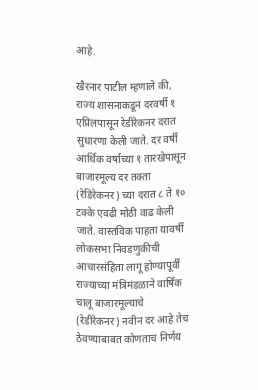आहे.

खैरनार पाटील म्हणाले की, राज्य शासनाकडून दरवर्षी १ एप्रिलपासून रेडीरेकनर दरात सुधारणा केली जाते. दर वर्षी आर्थिक वर्षाच्या १ तारखेपासून बाजारमूल्य दर तक्ता (रेडिरेकनर) च्या दरात ८ ते १० टक्के एवढी मोठी वाढ केली जाते. वास्तविक पाहता यावर्षी लोकसभा निवडणुकीची आचारसंहिता लागू होण्यापूर्वी राज्याच्या मंत्रिमंडळाने वार्षिक चालू बाजारमूल्याचे (रेडीरेकनर) नवीन दर आहे तेच ठेवण्याबाबत कोणताच निर्णय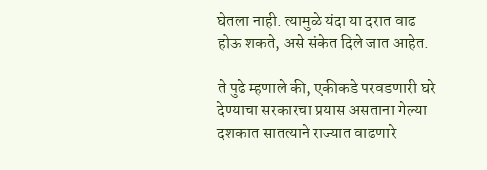घेतला नाही. त्यामुळे यंदा या दरात वाढ होऊ शकते, असे संकेत दिले जात आहेत.

ते पुढे म्हणाले की, एकीकडे परवडणारी घरे देण्याचा सरकारचा प्रयास असताना गेल्या दशकात सातत्याने राज्यात वाढणारे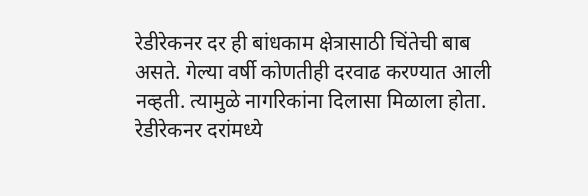रेडीरेकनर दर ही बांधकाम क्षेत्रासाठी चिंतेची बाब असते. गेल्या वर्षी कोणतीही दरवाढ करण्यात आली नव्हती. त्यामुळे नागरिकांना दिलासा मिळाला होता. रेडीरेकनर दरांमध्ये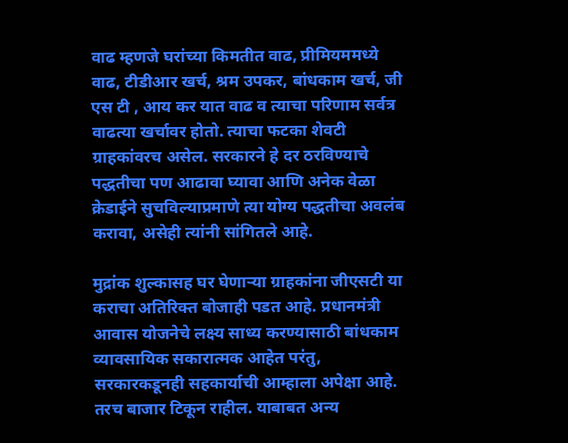वाढ म्हणजे घरांच्या किमतीत वाढ, प्रीमियममध्ये वाढ, टीडीआर खर्च, श्रम उपकर, बांधकाम खर्च, जी एस टी , आय कर यात वाढ व त्याचा परिणाम सर्वत्र वाढत्या खर्चावर होतो. त्याचा फटका शेवटी ग्राहकांवरच असेल. सरकारने हे दर ठरविण्याचे पद्धतीचा पण आढावा घ्यावा आणि अनेक वेळा क्रेडाईने सुचविल्याप्रमाणे त्या योग्य पद्धतीचा अवलंब करावा, असेही त्यांनी सांगितले आहे.

मुद्रांक शुल्कासह घर घेणाऱ्या ग्राहकांना जीएसटी या कराचा अतिरिक्त बोजाही पडत आहे. प्रधानमंत्री आवास योजनेचे लक्ष्य साध्य करण्यासाठी बांधकाम व्यावसायिक सकारात्मक आहेत परंतु, सरकारकडूनही सहकार्याची आम्हाला अपेक्षा आहे. तरच बाजार टिकून राहील. याबाबत अन्य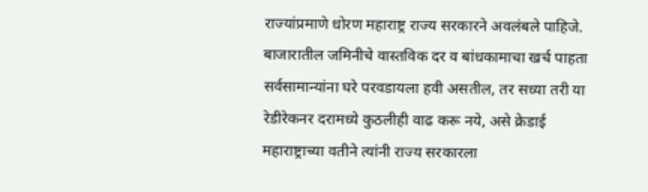राज्यांप्रमाणे धोरण महाराष्ट्र राज्य सरकारने अवलंबले पाहिजे. बाजारातील जमिनीचे वास्तविक दर व बांधकामाचा खर्च पाहता सर्वसामान्यांना घरे परवडायला हवी असतील, तर सध्या तरी या रेडीरेकनर दरामध्ये कुठलीही वाढ करू नये, असे क्रेडाई महाराष्ट्राच्या वतीने त्यांनी राज्य सरकारला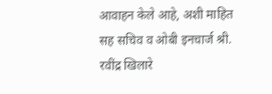आवाहन केले आहे, अशी माहित सह सचिव व ओबी इनचार्ज श्री. रवींद्र खिलारे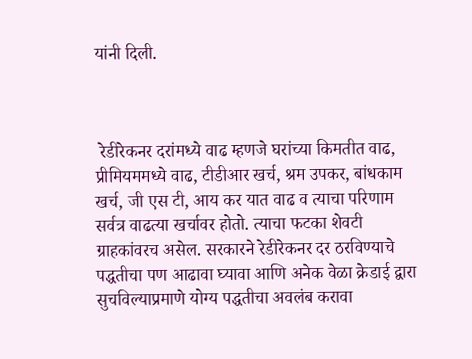यांनी दिली.



 रेडीरेकनर दरांमध्ये वाढ म्हणजे घरांच्या किमतीत वाढ, प्रीमियममध्ये वाढ, टीडीआर खर्च, श्रम उपकर, बांधकाम खर्च, जी एस टी, आय कर यात वाढ व त्याचा परिणाम सर्वत्र वाढत्या खर्चावर होतो. त्याचा फटका शेवटी ग्राहकांवरच असेल. सरकारने रेडीरेकनर दर ठरविण्याचे पद्धतीचा पण आढावा घ्यावा आणि अनेक वेळा क्रेडाई द्वारा सुचविल्याप्रमाणे योग्य पद्धतीचा अवलंब करावा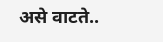असे वाटते..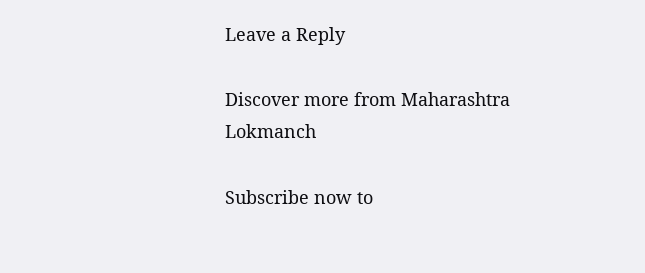Leave a Reply

Discover more from Maharashtra Lokmanch

Subscribe now to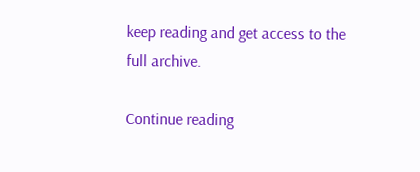keep reading and get access to the full archive.

Continue reading